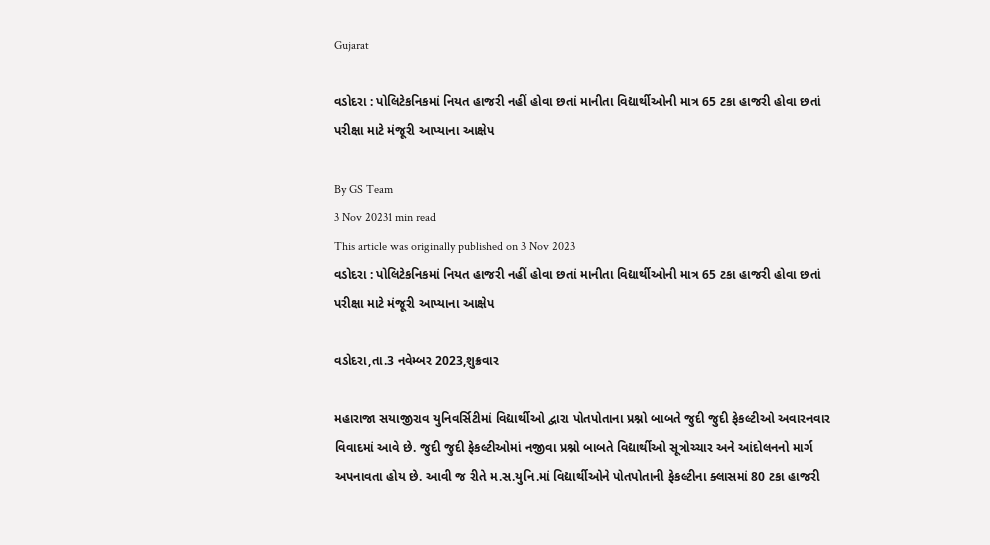Gujarat

વડોદરા : પોલિટેકનિકમાં નિયત હાજરી નહીં હોવા છતાં માનીતા વિદ્યાર્થીઓની માત્ર 65 ટકા હાજરી હોવા છતાં પરીક્ષા માટે મંજૂરી આપ્યાના આક્ષેપ

By GS Team
3 Nov 20231 min read
This article was originally published on 3 Nov 2023
વડોદરા : પોલિટેકનિકમાં નિયત હાજરી નહીં હોવા છતાં માનીતા વિદ્યાર્થીઓની માત્ર 65 ટકા હાજરી હોવા છતાં પરીક્ષા માટે મંજૂરી આપ્યાના આક્ષેપ

વડોદરા,તા.3 નવેમ્બર 2023,શુક્રવાર

મહારાજા સયાજીરાવ યુનિવર્સિટીમાં વિદ્યાર્થીઓ દ્વારા પોતપોતાના પ્રશ્નો બાબતે જુદી જુદી ફેકલ્ટીઓ અવારનવાર વિવાદમાં આવે છે. જુદી જુદી ફેકલ્ટીઓમાં નજીવા પ્રશ્નો બાબતે વિદ્યાર્થીઓ સૂત્રોચ્ચાર અને આંદોલનનો માર્ગ અપનાવતા હોય છે. આવી જ રીતે મ.સ.યુનિ.માં વિદ્યાર્થીઓને પોતપોતાની ફેકલ્ટીના ક્લાસમાં 80 ટકા હાજરી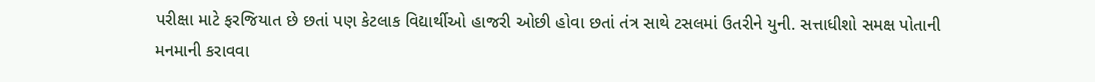પરીક્ષા માટે ફરજિયાત છે છતાં પણ કેટલાક વિદ્યાર્થીઓ હાજરી ઓછી હોવા છતાં તંત્ર સાથે ટસલમાં ઉતરીને યુની. સત્તાધીશો સમક્ષ પોતાની મનમાની કરાવવા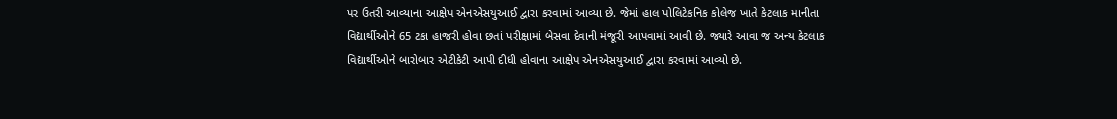પર ઉતરી આવ્યાના આક્ષેપ એનએસયુઆઈ દ્વારા કરવામાં આવ્યા છે. જેમાં હાલ પોલિટેકનિક કોલેજ ખાતે કેટલાક માનીતા વિદ્યાર્થીઓને 65 ટકા હાજરી હોવા છતાં પરીક્ષામાં બેસવા દેવાની મંજૂરી આપવામાં આવી છે. જ્યારે આવા જ અન્ય કેટલાક વિદ્યાર્થીઓને બારોબાર એટીકેટી આપી દીધી હોવાના આક્ષેપ એનએસયુઆઈ દ્વારા કરવામાં આવ્યો છે.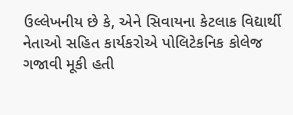ઉલ્લેખનીય છે કે, એને સિવાયના કેટલાક વિદ્યાર્થી નેતાઓ સહિત કાર્યકરોએ પોલિટેકનિક કોલેજ ગજાવી મૂકી હતી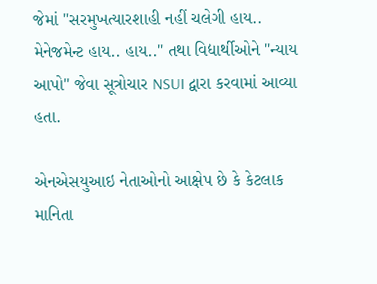જેમાં "સરમુખત્યારશાહી નહીં ચલેગી હાય.. મેનેજમેન્ટ હાય.. હાય.." તથા વિદ્યાર્થીઓને "ન્યાય આપો" જેવા સૂત્રોચાર NSUI દ્વારા કરવામાં આવ્યા હતા.

એનએસયુઆઇ નેતાઓનો આક્ષેપ છે કે કેટલાક માનિતા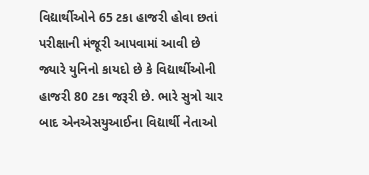વિદ્યાર્થીઓને 65 ટકા હાજરી હોવા છતાં પરીક્ષાની મંજૂરી આપવામાં આવી છે જ્યારે યુનિનો કાયદો છે કે વિદ્યાર્થીઓની હાજરી 80 ટકા જરૂરી છે. ભારે સુત્રો ચાર બાદ એનએસયુઆઈના વિદ્યાર્થી નેતાઓ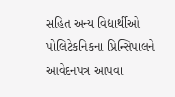સહિત અન્ય વિદ્યાર્થીઓ પોલિટેકનિકના પ્રિન્સિપાલને આવેદનપત્ર આપવા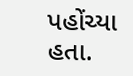પહોંચ્યા હતા.